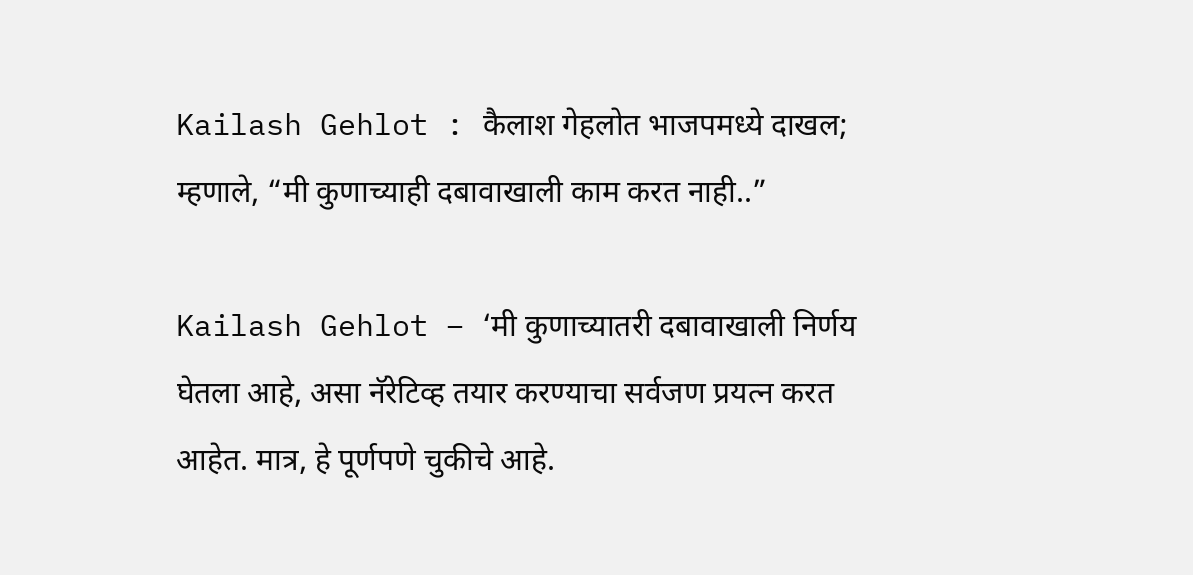Kailash Gehlot : कैलाश गेहलोत भाजपमध्ये दाखल; म्हणाले, “मी कुणाच्याही दबावाखाली काम करत नाही..”

Kailash Gehlot – ‘मी कुणाच्यातरी दबावाखाली निर्णय घेतला आहे, असा नॅरेटिव्ह तयार करण्याचा सर्वजण प्रयत्न करत आहेत. मात्र, हे पूर्णपणे चुकीचे आहे.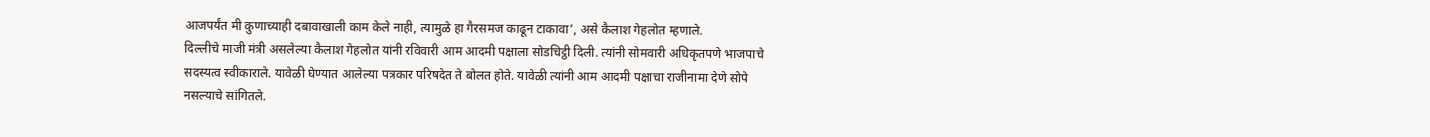आजपर्यंत मी कुणाच्याही दबावाखाली काम केले नाही, त्यामुळे हा गैरसमज काढून टाकावा’, असे कैलाश गेहलोत म्हणाले.
दिल्लीचे माजी मंत्री असलेल्या कैलाश गेहलोत यांनी रविवारी आम आदमी पक्षाला सोडचिट्ठी दिली. त्यांनी सोमवारी अधिकृतपणे भाजपाचे सदस्यत्व स्वीकाराले. यावेळी घेण्यात आलेल्या पत्रकार परिषदेत ते बोलत होते. यावेळी त्यांनी आम आदमी पक्षाचा राजीनामा देणे सोपे नसल्याचे सांगितले.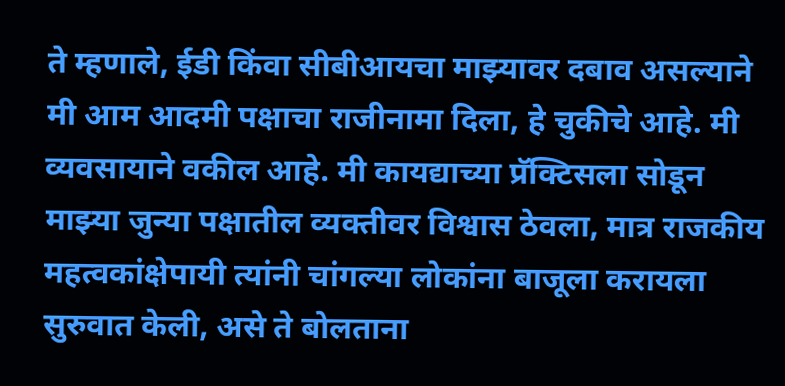ते म्हणाले, ईडी किंवा सीबीआयचा माझ्यावर दबाव असल्याने मी आम आदमी पक्षाचा राजीनामा दिला, हे चुकीचे आहे. मी व्यवसायाने वकील आहे. मी कायद्याच्या प्रॅक्टिसला सोडून माझ्या जुन्या पक्षातील व्यक्तीवर विश्वास ठेवला, मात्र राजकीय महत्वकांक्षेपायी त्यांनी चांगल्या लोकांना बाजूला करायला सुरुवात केली, असे ते बोलताना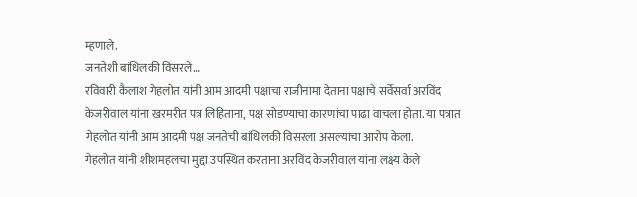म्हणाले.
जनतेशी बांधिलकी विसरले…
रविवारी कैलाश गेहलोत यांनी आम आदमी पक्षाचा राजीनामा देताना पक्षाचे सर्वेसर्वा अरविंद केजरीवाल यांना खरमरीत पत्र लिहिताना, पक्ष सोडण्याचा कारणांचा पाढा वाचला होता. या पत्रात गेहलोत यांनी आम आदमी पक्ष जनतेची बांधिलकी विसरला असल्याचा आरोप केला.
गेहलोत यांनी शीशमहलचा मुद्दा उपस्थित करताना अरविंद केजरीवाल यांना लक्ष्य केले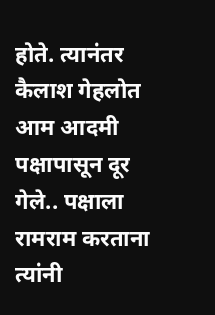होते. त्यानंतर कैलाश गेहलोत आम आदमी पक्षापासून दूर गेले.. पक्षाला रामराम करताना त्यांनी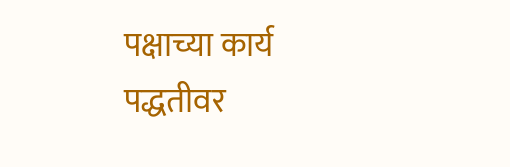पक्षाच्या कार्य पद्धतीवर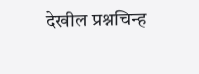देखील प्रश्नचिन्ह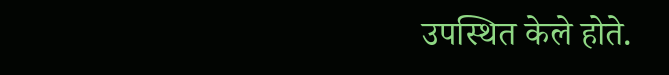उपस्थित केले होते.